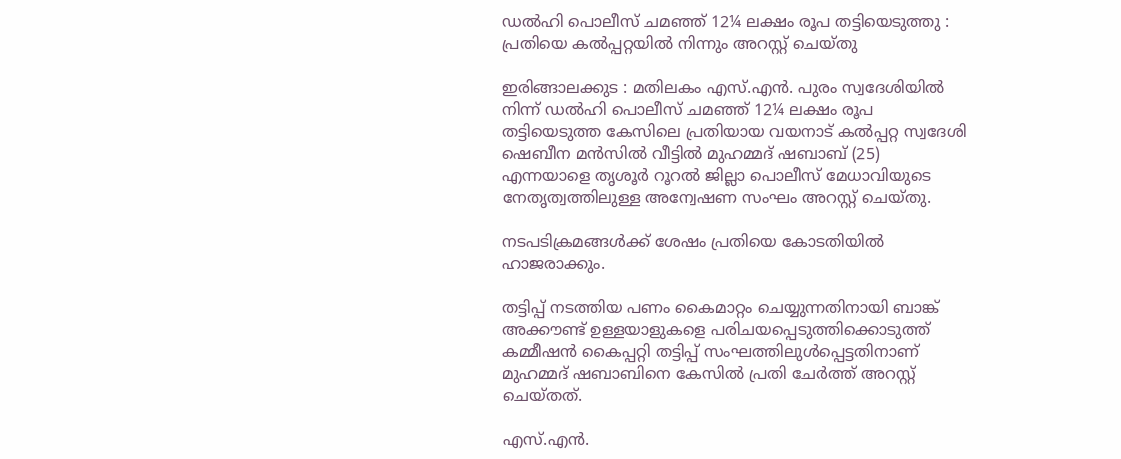ഡൽഹി പൊലീസ് ചമഞ്ഞ് 12¼ ലക്ഷം രൂപ തട്ടിയെടുത്തു : പ്രതിയെ കൽപ്പറ്റയിൽ നിന്നും അറസ്റ്റ് ചെയ്തു

ഇരിങ്ങാലക്കുട : മതിലകം എസ്.എൻ. പുരം സ്വദേശിയിൽ നിന്ന് ഡൽഹി പൊലീസ് ചമഞ്ഞ് 12¼ ലക്ഷം രൂപ തട്ടിയെടുത്ത കേസിലെ പ്രതിയായ വയനാട് കൽപ്പറ്റ സ്വദേശി ഷെബീന മൻസിൽ വീട്ടിൽ മുഹമ്മദ് ഷബാബ് (25) എന്നയാളെ തൃശൂർ റൂറൽ ജില്ലാ പൊലീസ് മേധാവിയുടെ നേതൃത്വത്തിലുള്ള അന്വേഷണ സംഘം അറസ്റ്റ് ചെയ്തു.

നടപടിക്രമങ്ങൾക്ക് ശേഷം പ്രതിയെ കോടതിയിൽ ഹാജരാക്കും.

തട്ടിപ്പ് നടത്തിയ പണം കൈമാറ്റം ചെയ്യുന്നതിനായി ബാങ്ക് അക്കൗണ്ട് ഉള്ളയാളുകളെ പരിചയപ്പെടുത്തിക്കൊടുത്ത് കമ്മീഷൻ കൈപ്പറ്റി തട്ടിപ്പ് സംഘത്തിലുൾപ്പെട്ടതിനാണ് മുഹമ്മദ് ഷബാബിനെ കേസിൽ പ്രതി ചേർത്ത് അറസ്റ്റ് ചെയ്തത്.

എസ്.എൻ.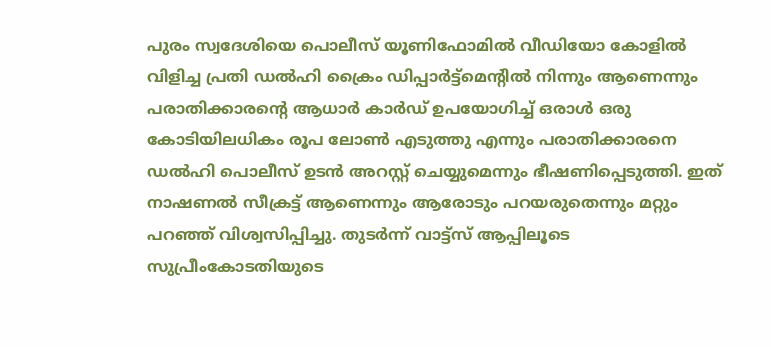പുരം സ്വദേശിയെ പൊലീസ് യൂണിഫോമിൽ വീഡിയോ കോളിൽ വിളിച്ച പ്രതി ഡൽഹി ക്രൈം ഡിപ്പാർട്ട്മെന്റിൽ നിന്നും ആണെന്നും പരാതിക്കാരന്റെ ആധാർ കാർഡ് ഉപയോഗിച്ച് ഒരാൾ ഒരു കോടിയിലധികം രൂപ ലോൺ എടുത്തു എന്നും പരാതിക്കാരനെ ഡൽഹി പൊലീസ് ഉടൻ അറസ്റ്റ് ചെയ്യുമെന്നും ഭീഷണിപ്പെടുത്തി. ഇത് നാഷണൽ സീക്രട്ട് ആണെന്നും ആരോടും പറയരുതെന്നും മറ്റും പറഞ്ഞ് വിശ്വസിപ്പിച്ചു. തുടർന്ന് വാട്ട്സ് ആപ്പിലൂടെ സുപ്രീംകോടതിയുടെ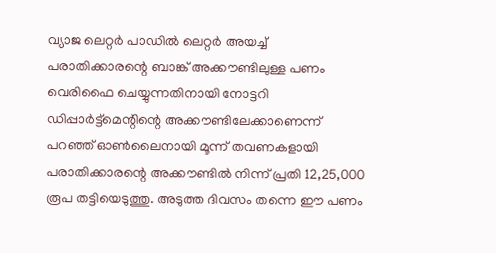വ്യാജ ലെറ്റർ പാഡിൽ ലെറ്റർ അയച്ച് പരാതിക്കാരന്റെ ബാങ്ക് അക്കൗണ്ടിലുള്ള പണം വെരിഫൈ ചെയ്യുന്നതിനായി നോട്ടറി ഡിപ്പാർട്ട്മെന്റിന്റെ അക്കൗണ്ടിലേക്കാണെന്ന് പറഞ്ഞ് ഓൺലൈനായി മൂന്ന് തവണകളായി പരാതിക്കാരന്റെ അക്കൗണ്ടിൽ നിന്ന് പ്രതി 12,25,000 രൂപ തട്ടിയെടുത്തു. അടുത്ത ദിവസം തന്നെ ഈ പണം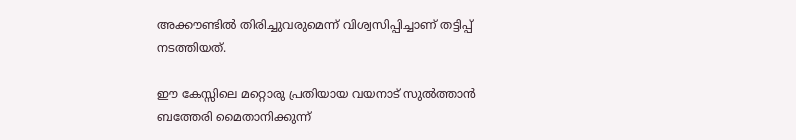അക്കൗണ്ടിൽ തിരിച്ചുവരുമെന്ന് വിശ്വസിപ്പിച്ചാണ് തട്ടിപ്പ് നടത്തിയത്.

ഈ കേസ്സിലെ മറ്റൊരു പ്രതിയായ വയനാട് സുൽത്താൻ ബത്തേരി മൈതാനിക്കുന്ന്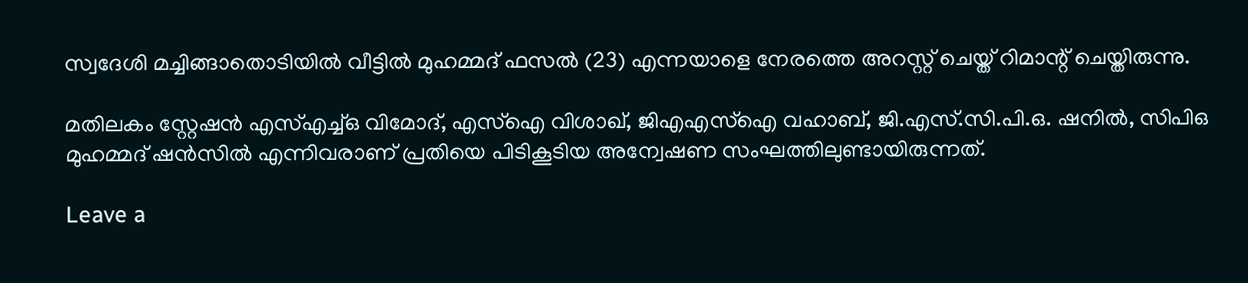സ്വദേശി മച്ചിങ്ങാതൊടിയിൽ വീട്ടിൽ മുഹമ്മദ് ഫസൽ (23) എന്നയാളെ നേരത്തെ അറസ്റ്റ് ചെയ്ത് റിമാന്റ് ചെയ്തിരുന്നു.

മതിലകം സ്റ്റേഷന്‍ എസ്എച്ച്ഒ വിമോദ്, എസ്ഐ വിശാഖ്, ജിഎഎസ്ഐ വഹാബ്, ജി.എസ്.സി.പി.ഒ. ഷനിൽ, സിപിഒ മുഹമ്മദ് ഷൻസിൽ എന്നിവരാണ് പ്രതിയെ പിടികൂടിയ അന്വേഷണ സംഘത്തിലുണ്ടായിരുന്നത്.

Leave a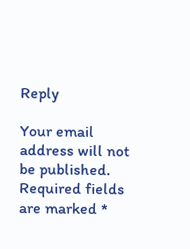Reply

Your email address will not be published. Required fields are marked *